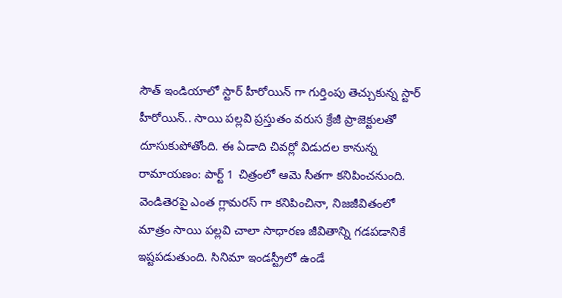సౌత్ ఇండియాలో స్టార్ హీరోయిన్ గా గుర్తింపు తెచ్చుకున్న స్టార్ హీరోయిన్.. సాయి పల్లవి ప్రస్తుతం వరుస క్రేజీ ప్రాజెక్టులతో దూసుకుపోతోంది. ఈ ఏడాది చివర్లో విడుదల కానున్న రామాయణం: పార్ట్ 1 చిత్రంలో ఆమె సీతగా కనిపించనుంది. వెండితెరపై ఎంత గ్లామరస్ గా కనిపించినా, నిజజీవితంలో మాత్రం సాయి పల్లవి చాలా సాధారణ జీవితాన్ని గడపడానికే ఇష్టపడుతుంది. సినిమా ఇండస్ట్రీలో ఉండే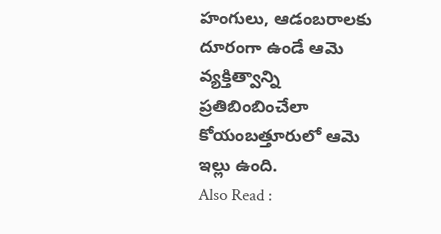హంగులు, ఆడంబరాలకు దూరంగా ఉండే ఆమె వ్యక్తిత్వాన్ని ప్రతిబింబించేలా కోయంబత్తూరులో ఆమె ఇల్లు ఉంది.
Also Read :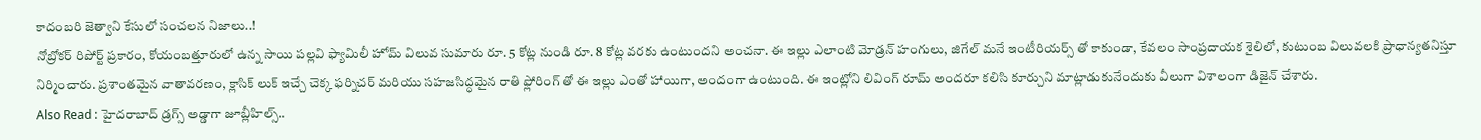కాదంబరి జెత్వాని కేసులో సంచలన నిజాలు..!
నోబ్రోకర్ రిపోర్ట్ ప్రకారం, కోయంబత్తూరులో ఉన్న సాయి పల్లవి ఫ్యామిలీ హోమ్ విలువ సుమారు రూ. 5 కోట్ల నుండి రూ. 8 కోట్ల వరకు ఉంటుందని అంచనా. ఈ ఇల్లు ఎలాంటి మోడ్రన్ హంగులు, జిగేల్ మనే ఇంటీరియర్స్ తో కాకుండా, కేవలం సాంప్రదాయక శైలిలో, కుటుంబ విలువలకి ప్రాధాన్యతనిస్తూ నిర్మించారు. ప్రశాంతమైన వాతావరణం, క్లాసిక్ లుక్ ఇచ్చే చెక్క ఫర్నిచర్ మరియు సహజసిద్ధమైన రాతి ఫ్లోరింగ్ తో ఈ ఇల్లు ఎంతో హాయిగా, అందంగా ఉంటుంది. ఈ ఇంట్లోని లివింగ్ రూమ్ అందరూ కలిసి కూర్చుని మాట్లాడుకునేందుకు వీలుగా విశాలంగా డిజైన్ చేశారు.
Also Read : హైదరాబాద్ డ్రగ్స్ అడ్డాగా జూబ్లీహిల్స్..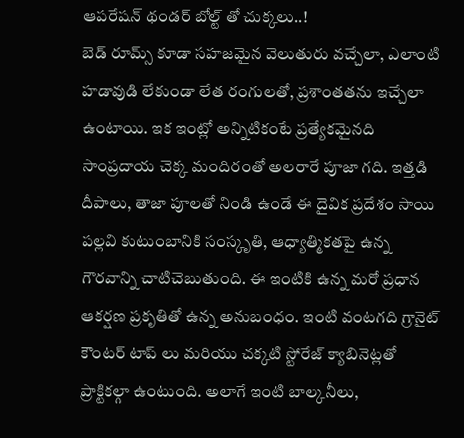ఆపరేషన్ థండర్ బోల్ట్ తో చుక్కలు..!
బెడ్ రూమ్స్ కూడా సహజమైన వెలుతురు వచ్చేలా, ఎలాంటి హడావుడి లేకుండా లేత రంగులతో, ప్రశాంతతను ఇచ్చేలా ఉంటాయి. ఇక ఇంట్లో అన్నిటికంటే ప్రత్యేకమైనది సాంప్రదాయ చెక్క మందిరంతో అలరారే పూజా గది. ఇత్తడి దీపాలు, తాజా పూలతో నిండి ఉండే ఈ దైవిక ప్రదేశం సాయి పల్లవి కుటుంబానికి సంస్కృతి, ఆధ్యాత్మికతపై ఉన్న గౌరవాన్ని చాటిచెబుతుంది. ఈ ఇంటికి ఉన్న మరో ప్రధాన ఆకర్షణ ప్రకృతితో ఉన్న అనుబంధం. ఇంటి వంటగది గ్రానైట్ కౌంటర్ టాప్ లు మరియు చక్కటి స్టోరేజ్ క్యాబినెట్లతో ప్రాక్టికల్గా ఉంటుంది. అలాగే ఇంటి బాల్కనీలు,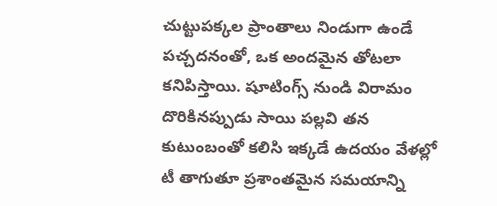చుట్టుపక్కల ప్రాంతాలు నిండుగా ఉండే పచ్చదనంతో, ఒక అందమైన తోటలా కనిపిస్తాయి. షూటింగ్స్ నుండి విరామం దొరికినప్పుడు సాయి పల్లవి తన కుటుంబంతో కలిసి ఇక్కడే ఉదయం వేళల్లో టీ తాగుతూ ప్రశాంతమైన సమయాన్ని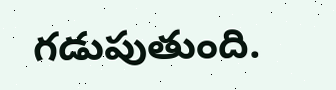గడుపుతుంది.